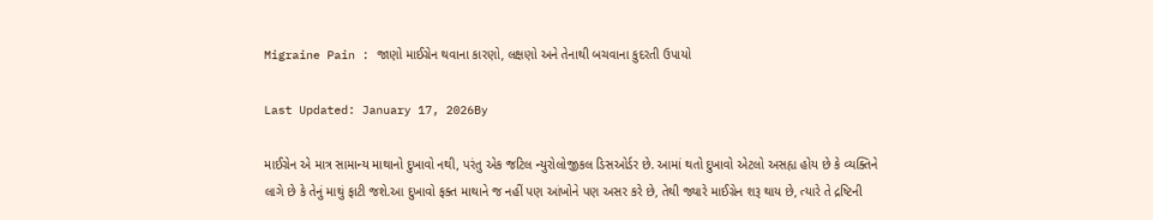Migraine Pain : જાણો માઈગ્રેન થવાના કારણો, લક્ષણો અને તેનાથી બચવાના કુદરતી ઉપાયો

Last Updated: January 17, 2026By

માઈગ્રેન એ માત્ર સામાન્ય માથાનો દુખાવો નથી, પરંતુ એક જટિલ ન્યુરોલોજીકલ ડિસઓર્ડર છે. આમાં થતો દુખાવો એટલો અસહ્ય હોય છે કે વ્યક્તિને લાગે છે કે તેનું માથું ફાટી જશે.આ દુખાવો ફક્ત માથાને જ નહીં પણ આંખોને પણ અસર કરે છે, તેથી જ્યારે માઈગ્રેન શરૂ થાય છે, ત્યારે તે દ્રષ્ટિની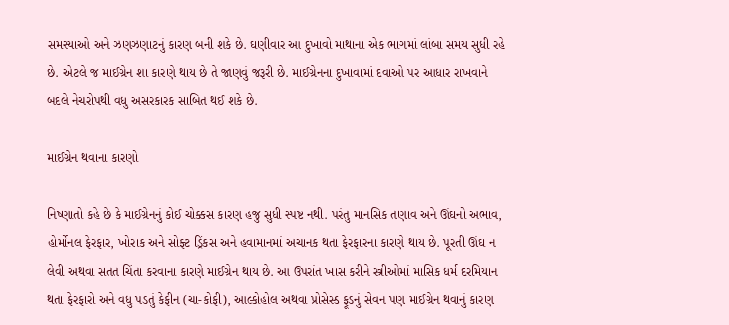સમસ્યાઓ અને ઝણઝણાટનું કારણ બની શકે છે. ઘણીવાર આ દુખાવો માથાના એક ભાગમાં લાંબા સમય સુધી રહે છે. એટલે જ માઈગ્રેન શા કારણે થાય છે તે જાણવું જરૂરી છે. માઈગ્રેનના દુખાવામાં દવાઓ પર આધાર રાખવાને બદલે નેચરોપથી વધુ અસરકારક સાબિત થઈ શકે છે.

માઈગ્રેન થવાના કારણો

નિષ્ણાતો કહે છે કે માઈગ્રેનનું કોઈ ચોક્કસ કારણ હજુ સુધી સ્પષ્ટ નથી. પરંતુ માનસિક તણાવ અને ઊંઘનો અભાવ, હોર્મોનલ ફેરફાર, ખોરાક અને સોફ્ટ ડ્રિંકસ અને હવામાનમાં અચાનક થતા ફેરફારના કારણે થાય છે. પૂરતી ઊંઘ ન લેવી અથવા સતત ચિંતા કરવાના કારણે માઈગ્રેન થાય છે. આ ઉપરાંત ખાસ કરીને સ્ત્રીઓમાં માસિક ધર્મ દરમિયાન થતા ફેરફારો અને વધુ પડતું કેફીન (ચા-કોફી), આલ્કોહોલ અથવા પ્રોસેસ્ડ ફૂડનું સેવન પણ માઈગ્રેન થવાનું કારણ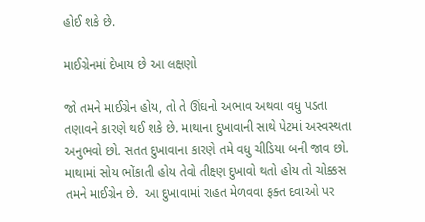હોઈ શકે છે.

માઈગ્રેનમાં દેખાય છે આ લક્ષણો

જો તમને માઈગ્રેન હોય, તો તે ઊંઘનો અભાવ અથવા વધુ પડતા તણાવને કારણે થઈ શકે છે. માથાના દુખાવાની સાથે પેટમાં અસ્વસ્થતા અનુભવો છો. સતત દુખાવાના કારણે તમે વધુ ચીડિયા બની જાવ છો. માથામાં સોય ભોંકાતી હોય તેવો તીક્ષ્ણ દુખાવો થતો હોય તો ચોક્કસ તમને માઈગ્રેન છે.  આ દુખાવામાં રાહત મેળવવા ફક્ત દવાઓ પર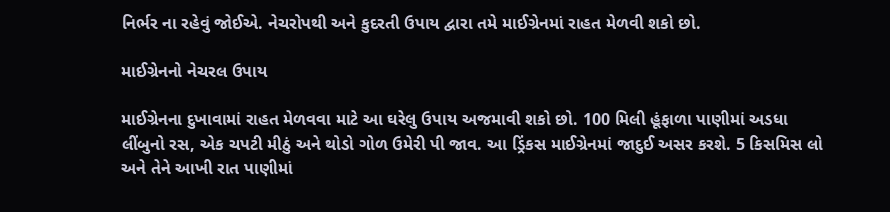નિર્ભર ના રહેવું જોઈએ. નેચરોપથી અને કુદરતી ઉપાય દ્વારા તમે માઈગ્રેનમાં રાહત મેળવી શકો છો.

માઈગ્રેનનો નેચરલ ઉપાય

માઈગ્રેનના દુખાવામાં રાહત મેળવવા માટે આ ઘરેલુ ઉપાય અજમાવી શકો છો. 100 મિલી હૂંફાળા પાણીમાં અડધા લીંબુનો રસ, એક ચપટી મીઠું અને થોડો ગોળ ઉમેરી પી જાવ. આ ડ્રિંકસ માઈગ્રેનમાં જાદુઈ અસર કરશે. 5 કિસમિસ લો અને તેને આખી રાત પાણીમાં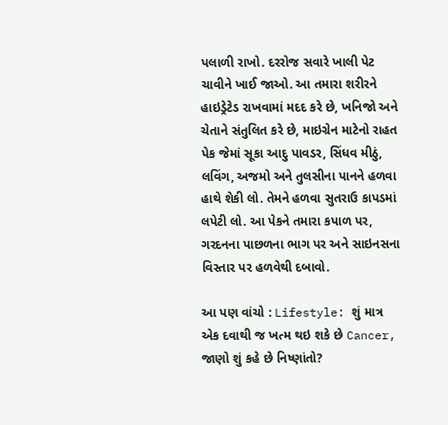પલાળી રાખો. દરરોજ સવારે ખાલી પેટ ચાવીને ખાઈ જાઓ. આ તમારા શરીરને હાઇડ્રેટેડ રાખવામાં મદદ કરે છે, ખનિજો અને ચેતાને સંતુલિત કરે છે, માઇગ્રેન માટેનો રાહત પેક જેમાં સૂકા આદુ પાવડર, સિંધવ મીઠું, લવિંગ, અજમો અને તુલસીના પાનને હળવા હાથે શેકી લો. તેમને હળવા સુતરાઉ કાપડમાં લપેટી લો. આ પેકને તમારા કપાળ પર, ગરદનના પાછળના ભાગ પર અને સાઇનસના વિસ્તાર પર હળવેથી દબાવો.

આ પણ વાંચો : Lifestyle: શું માત્ર એક દવાથી જ ખત્મ થઇ શકે છે Cancer, જાણો શું કહે છે નિષ્ણાંતો?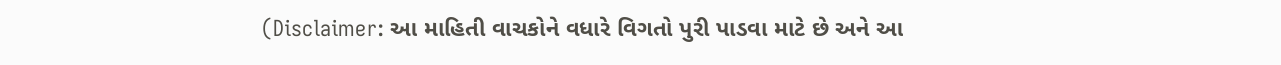(Disclaimer: આ માહિતી વાચકોને વધારે વિગતો પુરી પાડવા માટે છે અને આ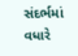સંદર્ભમાં વધારે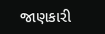જાણકારી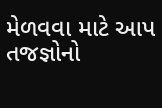મેળવવા માટે આપ તજજ્ઞોનો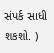સંપર્ક સાધી શકશો. )